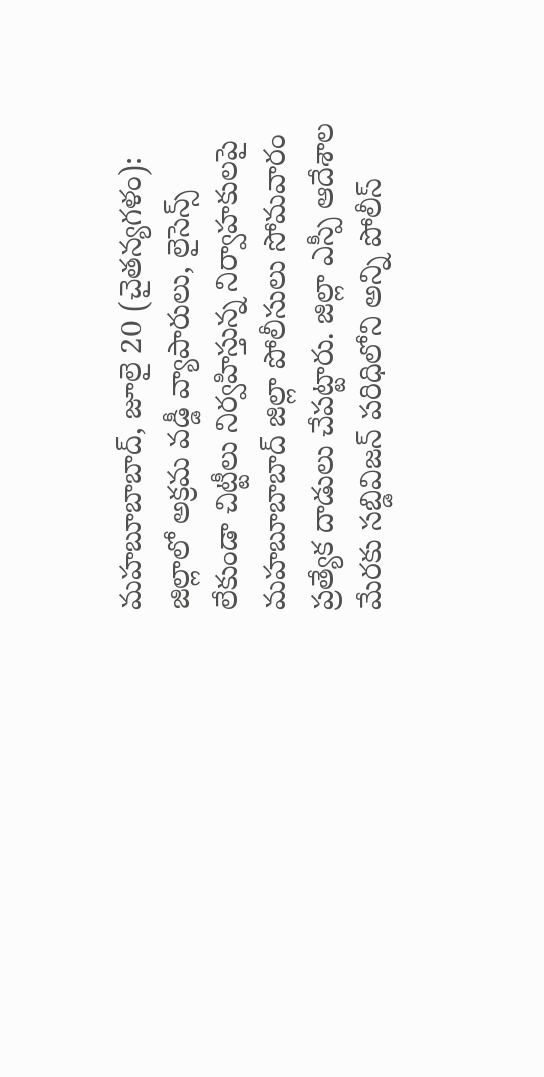మహబూబాబాద్, జూలై 20 (చైతన్యగళం):
జిల్లాలో అక్రమ వడ్డీ వ్యాపారులు, లైసెన్స్ లేకుండా చిట్టీలు నిర్వహిస్తున్న నిర్వాహకులపై మహబూబాబాద్ జిల్లా పోలీసులు సోమవారం ప్రత్యేక దాడులు చేపట్టారు. జిల్లా ఎస్పీ ఆదేశాల మేరకు సబ్డివిజన్ పరిధిలోని అన్ని పోలీస్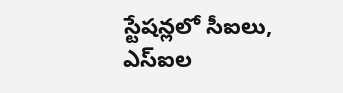స్టేషన్లలో సీఐలు, ఎస్ఐల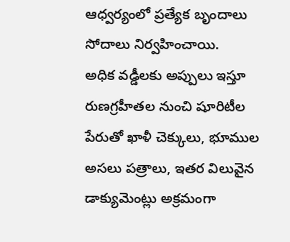ఆధ్వర్యంలో ప్రత్యేక బృందాలు సోదాలు నిర్వహించాయి.
అధిక వడ్డీలకు అప్పులు ఇస్తూ రుణగ్రహీతల నుంచి షూరిటీల పేరుతో ఖాళీ చెక్కులు, భూముల అసలు పత్రాలు, ఇతర విలువైన డాక్యుమెంట్లు అక్రమంగా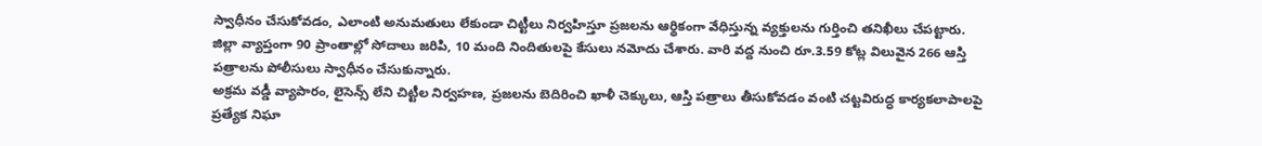స్వాధీనం చేసుకోవడం, ఎలాంటి అనుమతులు లేకుండా చిట్టీలు నిర్వహిస్తూ ప్రజలను ఆర్థికంగా వేధిస్తున్న వ్యక్తులను గుర్తించి తనిఖీలు చేపట్టారు.
జిల్లా వ్యాప్తంగా 90 ప్రాంతాల్లో సోదాలు జరిపి, 10 మంది నిందితులపై కేసులు నమోదు చేశారు. వారి వద్ద నుంచి రూ.3.59 కోట్ల విలువైన 266 ఆస్తి పత్రాలను పోలీసులు స్వాధీనం చేసుకున్నారు.
అక్రమ వడ్డీ వ్యాపారం, లైసెన్స్ లేని చిట్టీల నిర్వహణ, ప్రజలను బెదిరించి ఖాళీ చెక్కులు, ఆస్తి పత్రాలు తీసుకోవడం వంటి చట్టవిరుద్ధ కార్యకలాపాలపై ప్రత్యేక నిఘా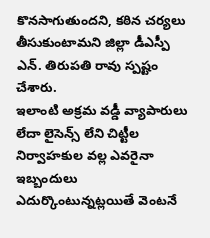కొనసాగుతుందని, కఠిన చర్యలు తీసుకుంటామని జిల్లా డీఎస్పీ ఎన్. తిరుపతి రావు స్పష్టం చేశారు.
ఇలాంటి అక్రమ వడ్డీ వ్యాపారులు లేదా లైసెన్స్ లేని చిట్టీల నిర్వాహకుల వల్ల ఎవరైనా ఇబ్బందులు ఎదుర్కొంటున్నట్లయితే వెంటనే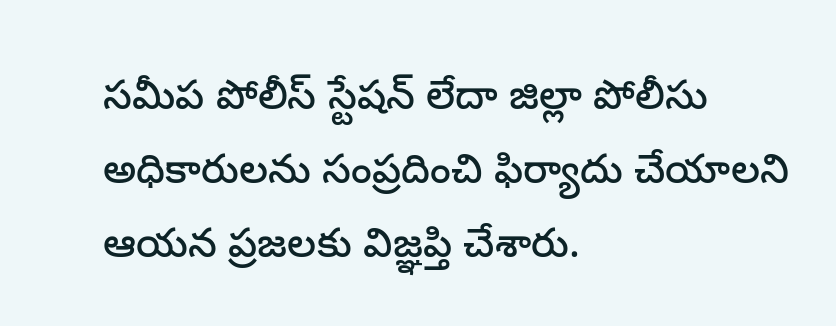సమీప పోలీస్ స్టేషన్ లేదా జిల్లా పోలీసు అధికారులను సంప్రదించి ఫిర్యాదు చేయాలని ఆయన ప్రజలకు విజ్ఞప్తి చేశారు.